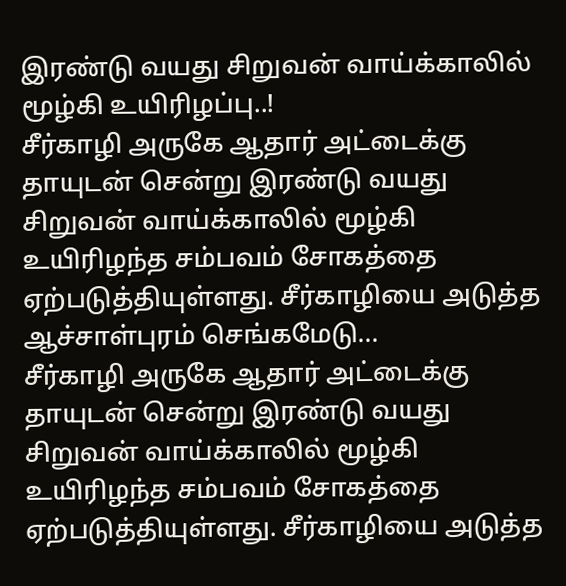இரண்டு வயது சிறுவன் வாய்க்காலில் மூழ்கி உயிரிழப்பு..!
சீர்காழி அருகே ஆதார் அட்டைக்கு தாயுடன் சென்று இரண்டு வயது சிறுவன் வாய்க்காலில் மூழ்கி உயிரிழந்த சம்பவம் சோகத்தை ஏற்படுத்தியுள்ளது. சீர்காழியை அடுத்த ஆச்சாள்புரம் செங்கமேடு...
சீர்காழி அருகே ஆதார் அட்டைக்கு தாயுடன் சென்று இரண்டு வயது சிறுவன் வாய்க்காலில் மூழ்கி உயிரிழந்த சம்பவம் சோகத்தை ஏற்படுத்தியுள்ளது. சீர்காழியை அடுத்த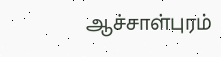ஆச்சாள்புரம்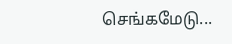செங்கமேடு...